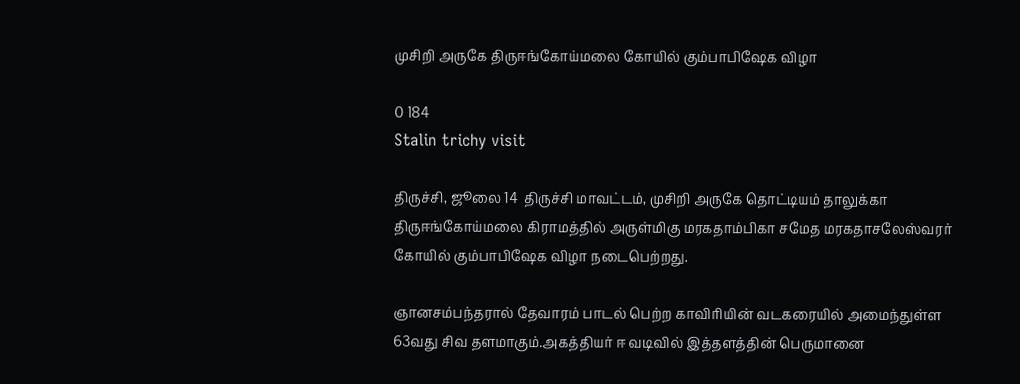முசிறி அருகே திருஈங்கோய்மலை கோயில் கும்பாபிஷேக விழா

0 184
Stalin trichy visit

திருச்சி, ஜூலை 14  திருச்சி மாவட்டம், முசிறி அருகே தொட்டியம் தாலுக்கா திருஈங்கோய்மலை கிராமத்தில் அருள்மிகு மரகதாம்பிகா சமேத மரகதாசலேஸ்வரர் கோயில் கும்பாபிஷேக விழா நடைபெற்றது.

ஞானசம்பந்தரால் தேவாரம் பாடல் பெற்ற காவிரியின் வடகரையில் அமைந்துள்ள 63வது சிவ தளமாகும்.அகத்தியர் ஈ வடிவில் இத்தளத்தின் பெருமானை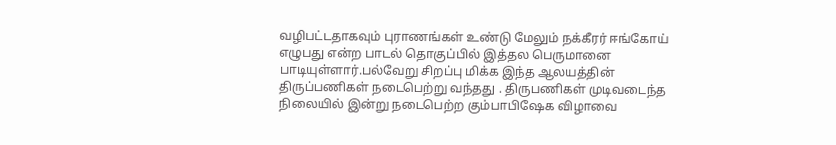வழிபட்டதாகவும் புராணங்கள் உண்டு மேலும் நக்கீரர் ஈங்கோய் எழுபது என்ற பாடல் தொகுப்பில் இத்தல பெருமானை பாடியுள்ளார்.பல்வேறு சிறப்பு மிக்க இந்த ஆலயத்தின் திருப்பணிகள் நடைபெற்று வந்தது . திருபணிகள் முடிவடைந்த நிலையில் இன்று நடைபெற்ற கும்பாபிஷேக விழாவை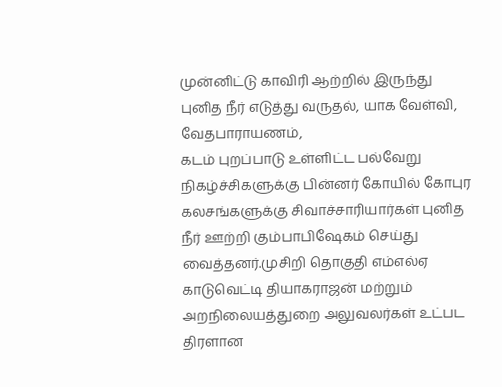முன்னிட்டு காவிரி ஆற்றில் இருந்து புனித நீர் எடுத்து வருதல், யாக வேள்வி, வேதபாராயணம்,
கடம் புறப்பாடு உள்ளிட்ட பல்வேறு நிகழ்ச்சிகளுக்கு பின்னர் கோயில் கோபுர கலசங்களுக்கு சிவாச்சாரியார்கள் புனித நீர் ஊற்றி கும்பாபிஷேகம் செய்து வைத்தனர்.முசிறி தொகுதி எம்எல்ஏ காடுவெட்டி தியாகராஜன் மற்றும் அறநிலையத்துறை அலுவலர்கள் உட்பட திரளான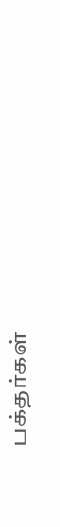பக்தர்கள்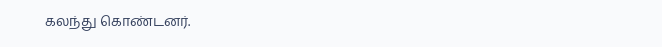கலந்து கொண்டனர்.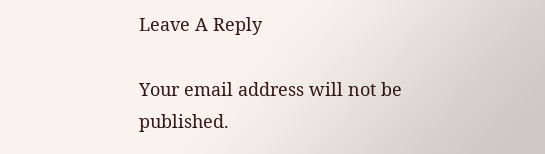Leave A Reply

Your email address will not be published.